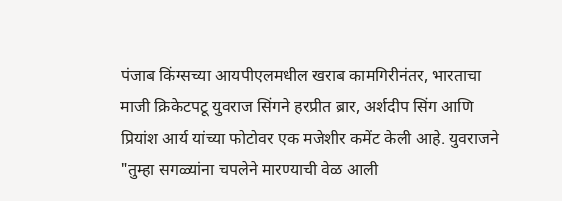पंजाब किंग्सच्या आयपीएलमधील खराब कामगिरीनंतर, भारताचा माजी क्रिकेटपटू युवराज सिंगने हरप्रीत ब्रार, अर्शदीप सिंग आणि प्रियांश आर्य यांच्या फोटोवर एक मजेशीर कमेंट केली आहे. युवराजने "तुम्हा सगळ्यांना चपलेने मारण्याची वेळ आली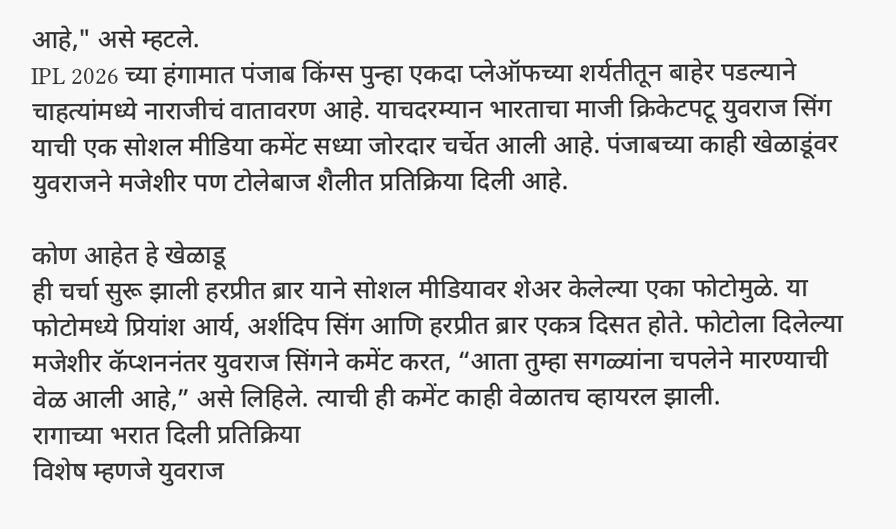आहे," असे म्हटले.
IPL 2026 च्या हंगामात पंजाब किंग्स पुन्हा एकदा प्लेऑफच्या शर्यतीतून बाहेर पडल्याने चाहत्यांमध्ये नाराजीचं वातावरण आहे. याचदरम्यान भारताचा माजी क्रिकेटपटू युवराज सिंग याची एक सोशल मीडिया कमेंट सध्या जोरदार चर्चेत आली आहे. पंजाबच्या काही खेळाडूंवर युवराजने मजेशीर पण टोलेबाज शैलीत प्रतिक्रिया दिली आहे.

कोण आहेत हे खेळाडू
ही चर्चा सुरू झाली हरप्रीत ब्रार याने सोशल मीडियावर शेअर केलेल्या एका फोटोमुळे. या फोटोमध्ये प्रियांश आर्य, अर्शदिप सिंग आणि हरप्रीत ब्रार एकत्र दिसत होते. फोटोला दिलेल्या मजेशीर कॅप्शननंतर युवराज सिंगने कमेंट करत, “आता तुम्हा सगळ्यांना चपलेने मारण्याची वेळ आली आहे,” असे लिहिले. त्याची ही कमेंट काही वेळातच व्हायरल झाली.
रागाच्या भरात दिली प्रतिक्रिया
विशेष म्हणजे युवराज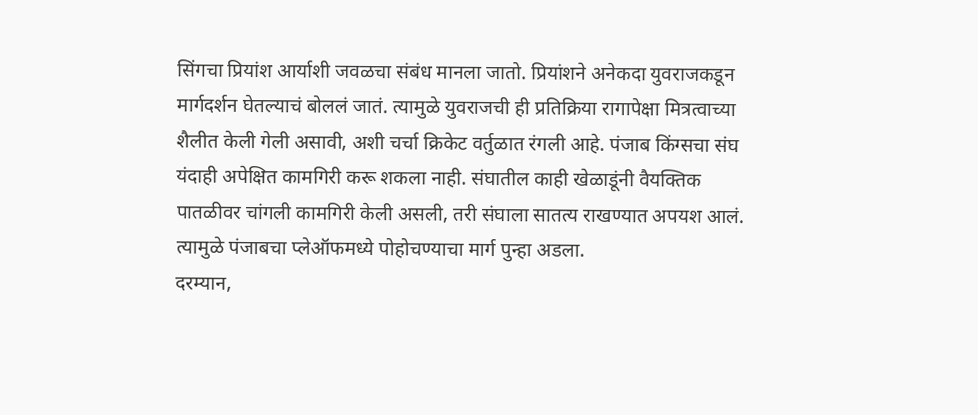सिंगचा प्रियांश आर्याशी जवळचा संबंध मानला जातो. प्रियांशने अनेकदा युवराजकडून मार्गदर्शन घेतल्याचं बोललं जातं. त्यामुळे युवराजची ही प्रतिक्रिया रागापेक्षा मित्रत्वाच्या शैलीत केली गेली असावी, अशी चर्चा क्रिकेट वर्तुळात रंगली आहे. पंजाब किंग्सचा संघ यंदाही अपेक्षित कामगिरी करू शकला नाही. संघातील काही खेळाडूंनी वैयक्तिक पातळीवर चांगली कामगिरी केली असली, तरी संघाला सातत्य राखण्यात अपयश आलं. त्यामुळे पंजाबचा प्लेऑफमध्ये पोहोचण्याचा मार्ग पुन्हा अडला.
दरम्यान,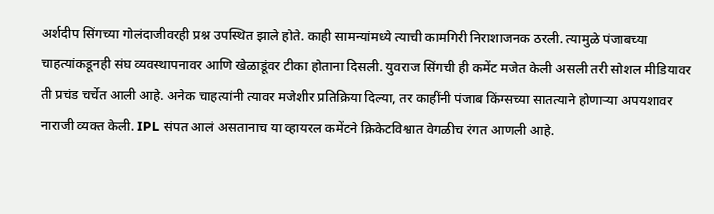अर्शदीप सिंगच्या गोलंदाजीवरही प्रश्न उपस्थित झाले होते. काही सामन्यांमध्ये त्याची कामगिरी निराशाजनक ठरली. त्यामुळे पंजाबच्या चाहत्यांकडूनही संघ व्यवस्थापनावर आणि खेळाडूंवर टीका होताना दिसली. युवराज सिंगची ही कमेंट मजेत केली असली तरी सोशल मीडियावर ती प्रचंड चर्चेत आली आहे. अनेक चाहत्यांनी त्यावर मजेशीर प्रतिक्रिया दिल्या, तर काहींनी पंजाब किंग्सच्या सातत्याने होणाऱ्या अपयशावर नाराजी व्यक्त केली. IPL संपत आलं असतानाच या व्हायरल कमेंटने क्रिकेटविश्वात वेगळीच रंगत आणली आहे.